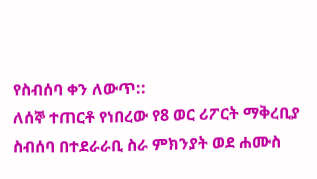የስብሰባ ቀን ለውጥ::
ለሰኞ ተጠርቶ የነበረው የ8 ወር ሪፖርት ማቅረቢያ ስብሰባ በተደራራቢ ስራ ምክንያት ወደ ሐሙስ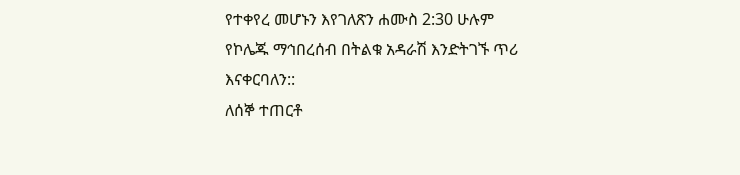የተቀየረ መሆኑን እየገለጽን ሐሙስ 2:30 ሁሉም የኮሌጁ ማኅበረሰብ በትልቁ አዳራሽ እንድትገኙ ጥሪ እናቀርባለን::
ለሰኞ ተጠርቶ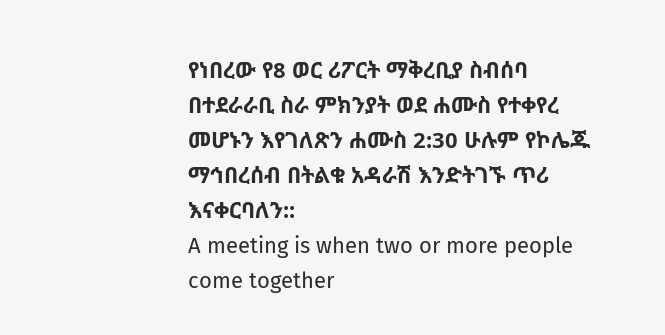የነበረው የ8 ወር ሪፖርት ማቅረቢያ ስብሰባ በተደራራቢ ስራ ምክንያት ወደ ሐሙስ የተቀየረ መሆኑን እየገለጽን ሐሙስ 2:30 ሁሉም የኮሌጁ ማኅበረሰብ በትልቁ አዳራሽ እንድትገኙ ጥሪ እናቀርባለን::
A meeting is when two or more people come together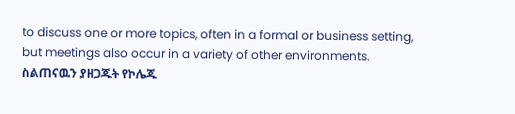to discuss one or more topics, often in a formal or business setting, but meetings also occur in a variety of other environments.
ስልጠናዉን ያዘጋጁት የኮሌጁ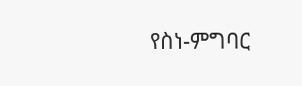የስነ-ምግባር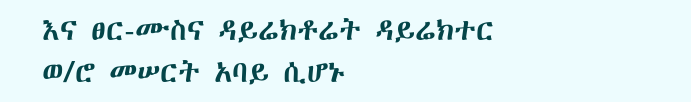እና ፀር-ሙስና ዳይሬክቶሬት ዳይሬክተር ወ/ሮ መሠርት አባይ ሲሆኑ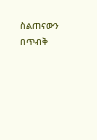ስልጠናውን በጥብቅ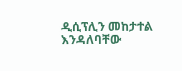ዲሲፕሊን መከታተል እንዳለባቸው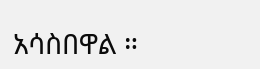አሳስበዋል ።